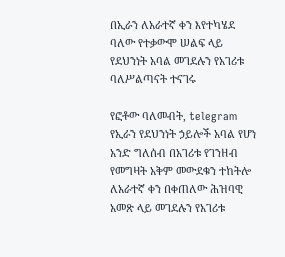በኢራን ለአራተኛ ቀን እየተካሄደ ባለው የተቃውሞ ሠልፍ ላይ የደህንነት አባል መገደሉን የአገሪቱ ባለሥልጣናት ተናገሩ

የፎቶው ባለመብት, telegram
የኢራን የደህንነት ኃይሎች አባል የሆነ አንድ ግለሰብ በአገሪቱ የገንዘብ የመግዛት አቅም መውደቁን ተከትሎ ለአራተኛ ቀን በቀጠለው ሕዝባዊ አመጽ ላይ መገደሉን የአገሪቱ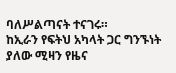ባለሥልጣናት ተናገሩ።
ከኢራን የፍትህ አካላት ጋር ግንኙነት ያለው ሚዛን የዜና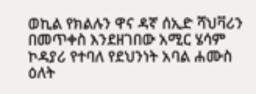ወኪል የክልሉን ዋና ዳኛ ሰኢድ ሻህቫሪን በመጥቀስ እንደዘገበው አሚር ሄሳም ኮዳያሪ የተባለ የደህንነት አባል ሐሙስ ዕለት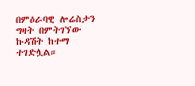በምዕራባዊ ሎሬስታን ግዛት በምትገኘው ኩዳሽት ከተማ ተገድሏል።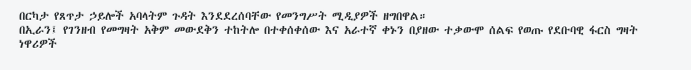በርካታ የጸጥታ ኃይሎች አባላትም ጉዳት እንደደረሰባቸው የመንግሥት ሚዲያዎች ዘግበዋል።
በኢራን፤ የገንዘብ የመግዛት አቅም መውደቅን ተከትሎ በተቀሰቀሰው እና አራተኛ ቀኑን በያዘው ተቃውሞ ሰልፍ የወጡ የደቡባዊ ፋርስ ግዛት ነዋሪዎች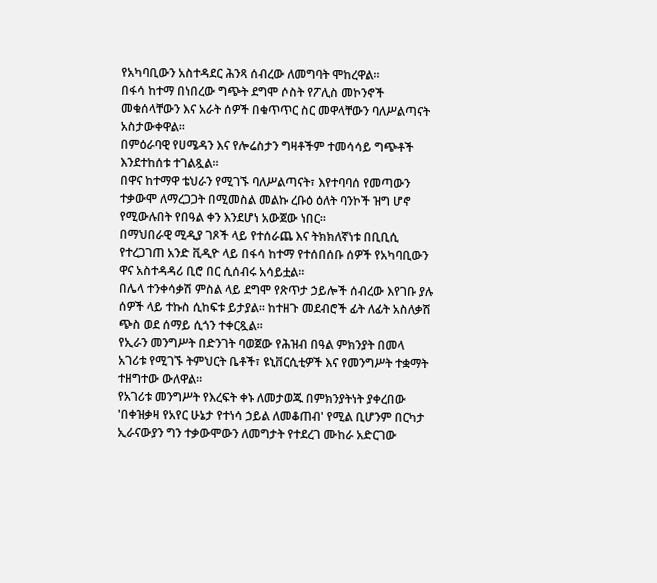የአካባቢውን አስተዳደር ሕንጻ ሰብረው ለመግባት ሞከረዋል።
በፋሳ ከተማ በነበረው ግጭት ደግሞ ሶስት የፖሊስ መኮንኖች መቁሰላቸውን እና አራት ሰዎች በቁጥጥር ስር መዋላቸውን ባለሥልጣናት አስታውቀዋል።
በምዕራባዊ የሀሜዳን እና የሎሬስታን ግዛቶችም ተመሳሳይ ግጭቶች እንደተከሰቱ ተገልጿል።
በዋና ከተማዋ ቴህራን የሚገኙ ባለሥልጣናት፣ እየተባባሰ የመጣውን ተቃውሞ ለማረጋጋት በሚመስል መልኩ ረቡዕ ዕለት ባንኮች ዝግ ሆኖ የሚውሉበት የበዓል ቀን እንደሆነ አውጀው ነበር።
በማህበራዊ ሚዲያ ገጾች ላይ የተሰራጨ እና ትክክለኛነቱ በቢቢሲ የተረጋገጠ አንድ ቪዲዮ ላይ በፋሳ ከተማ የተሰበሰቡ ሰዎች የአካባቢውን ዋና አስተዳዳሪ ቢሮ በር ሲሰብሩ አሳይቷል።
በሌላ ተንቀሳቃሽ ምስል ላይ ደግሞ የጽጥታ ኃይሎች ሰብረው እየገቡ ያሉ ሰዎች ላይ ተኩስ ሲከፍቱ ይታያል። ከተዘጉ መደብሮች ፊት ለፊት አስለቃሽ ጭስ ወደ ሰማይ ሲጎን ተቀርጿል።
የኢራን መንግሥት በድንገት ባወጀው የሕዝብ በዓል ምክንያት በመላ አገሪቱ የሚገኙ ትምህርት ቤቶች፣ ዩኒቨርሲቲዎች እና የመንግሥት ተቋማት ተዘግተው ውለዋል።
የአገሪቱ መንግሥት የእረፍት ቀኑ ለመታወጁ በምክንያትነት ያቀረበው 'በቀዝቃዛ የአየር ሁኔታ የተነሳ ኃይል ለመቆጠብ' የሚል ቢሆንም በርካታ ኢራናውያን ግን ተቃውሞውን ለመግታት የተደረገ ሙከራ አድርገው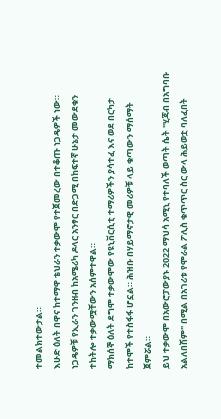ተመልክተውታል።
እሁድ ዕለት በዋና ከተማዋ ቴህራን ተቃውሞ የተጀመረው በተቆጡ ነጋዴዎች ነው። ነጋዴዎቹ የኢራን ገንዘብ ከአሜሪካ ዶላር አንፃር በድጋሚ በከፍተኛ ሁኔታ መውደቁን ተከትሎ ተቃውሟቸውን አሰምተዋል።
ማክሰኞ ዕለት ደግሞ ተቃውሞው የዩኒቨርሲቲ ተማሪዎችን ያሳተፈ እና ወደ በርካታ ከተሞች የተስፋፋ ሆኗል። ሕዝቡ በሃይማኖታዊ መሪዎቹ ላይ ቁጣውን ማሰማት ጀምሯል።
ይህ ተቃውሞ በአውሮፓውያኑ 2022 ማህሳ አሚኒ የተባለች ወጣት ሴት "ሂጃብ በአግባቡ አልለበሽም" በሚል በአገሪቱ የሞራል ፖሊስ ቁጥጥር ስር ውላ ሕይወቷ ባለፈበት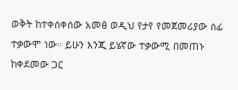ወቅት ከተቀሰቀሰው አመፅ ወዲህ የታየ የመጀመሪያው ሰፊ ተቃውሞ ነው። ይሁን እንጂ ይሄኛው ተቃውሚ በመጠኑ ከቀደመው ጋር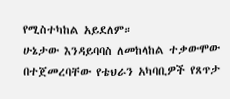የሚስተካከል አይደለም።
ሁኔታው እንዳይባባስ ለመከላከል ተቃውሞው በተጀመረባቸው የቴህራን አካባቢዎች የጸጥታ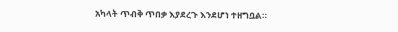አካላት ጥብቅ ጥበቃ እያደረጉ እንደሆነ ተዘግቧል።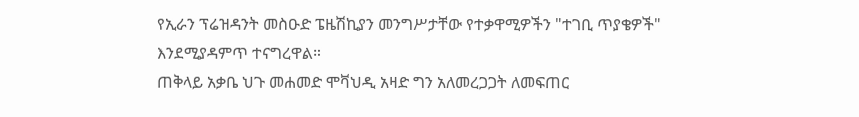የኢራን ፕሬዝዳንት መስዑድ ፔዜሽኪያን መንግሥታቸው የተቃዋሚዎችን "ተገቢ ጥያቄዎች" እንደሚያዳምጥ ተናግረዋል።
ጠቅላይ አቃቤ ህጉ መሐመድ ሞቫህዲ አዛድ ግን አለመረጋጋት ለመፍጠር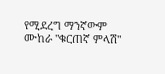የሚደረግ ማንኛውም ሙከራ "ቁርጠኛ ምላሽ"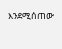እንደሚሰጠው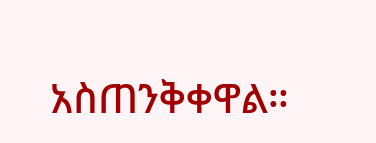አስጠንቅቀዋል።